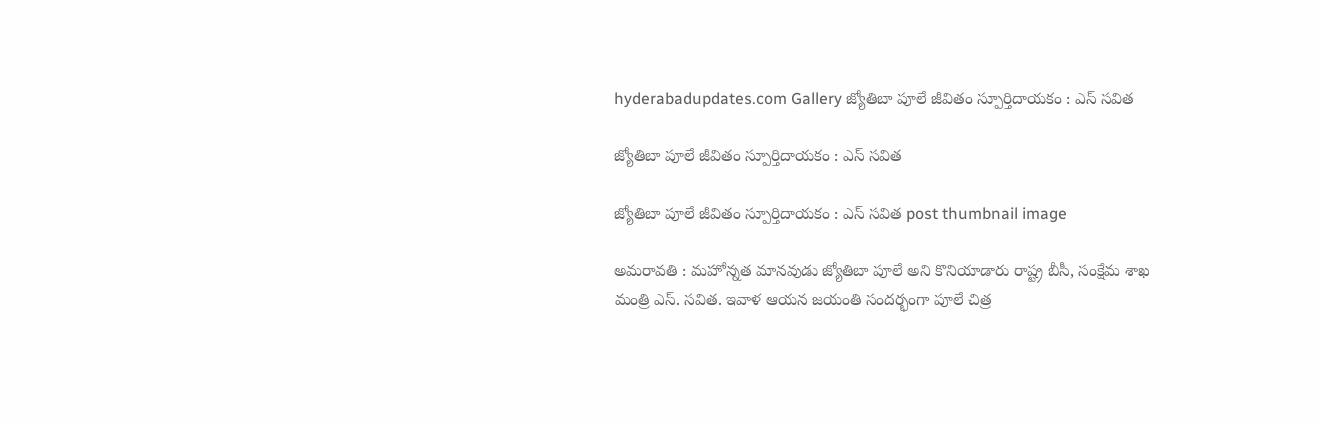hyderabadupdates.com Gallery జ్యోతిబా పూలే జీవితం స్పూర్తిదాయ‌కం : ఎస్ స‌విత‌

జ్యోతిబా పూలే జీవితం స్పూర్తిదాయ‌కం : ఎస్ స‌విత‌

జ్యోతిబా పూలే జీవితం స్పూర్తిదాయ‌కం : ఎస్ స‌విత‌ post thumbnail image

అమ‌రావ‌తి : మ‌హోన్న‌త మాన‌వుడు జ్యోతిబా పూలే అని కొనియాడారు రాష్ట్ర బీసీ, సంక్షేమ శాఖ మంత్రి ఎస్. స‌విత‌. ఇవాళ ఆయ‌న జ‌యంతి సంద‌ర్భంగా పూలే చిత్ర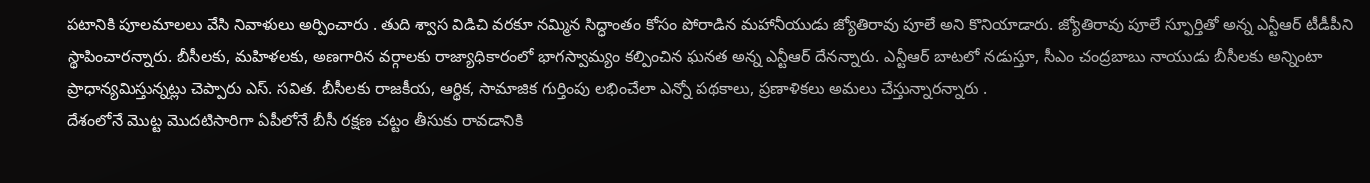ప‌టానికి పూల‌మాల‌లు వేసి నివాళులు అర్పించారు . తుది శ్వాస విడిచి వరకూ నమ్మిన సిద్ధాంతం కోసం పోరాడిన మహానీయుడు జ్యోతిరావు పూలే అని కొనియాడారు. జ్యోతిరావు పూలే స్ఫూర్తితో అన్న ఎన్టీఆర్ టీడీపీని స్థాపించారన్నారు. బీసీలకు, మహిళలకు, అణగారిన వర్గాలకు రాజ్యాధికారంలో భాగస్వామ్యం కల్పించిన ఘనత అన్న ఎన్టీఆర్ దేనన్నారు. ఎన్టీఆర్ బాటలో నడుస్తూ, సీఎం చంద్రబాబు నాయుడు బీసీలకు అన్నింటా ప్రాధాన్యమిస్తున్నట్లు చెప్పారు ఎస్. స‌విత‌. బీసీలకు రాజకీయ, ఆర్థిక, సామాజిక గుర్తింపు లభించేలా ఎన్నో పథకాలు, ప్రణాళికలు అమలు చేస్తున్నారన్నారు .
దేశంలోనే మొట్ట మొదటిసారిగా ఏపీలోనే బీసీ రక్షణ చట్టం తీసుకు రావడానికి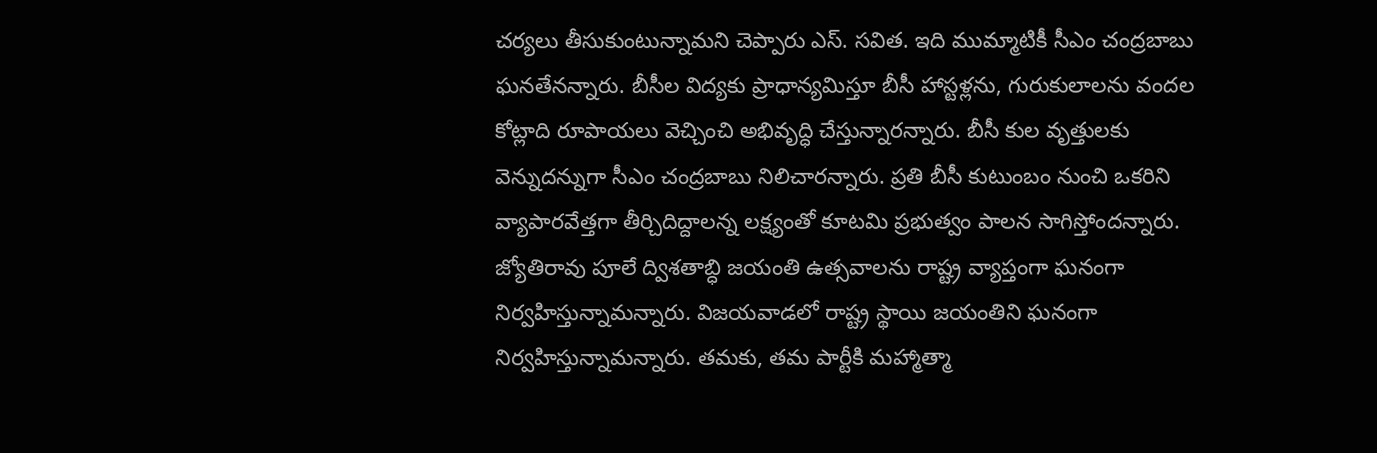చర్యలు తీసుకుంటున్నామని చెప్పారు ఎస్. స‌విత‌. ఇది ముమ్మాటికీ సీఎం చంద్రబాబు ఘనతేనన్నారు. బీసీల విద్యకు ప్రాధాన్యమిస్తూ బీసీ హాస్టళ్లను, గురుకులాలను వందల కోట్లాది రూపాయలు వెచ్చించి అభివృద్ధి చేస్తున్నారన్నారు. బీసీ కుల వృత్తులకు వెన్నుదన్నుగా సీఎం చంద్రబాబు నిలిచారన్నారు. ప్రతి బీసీ కుటుంబం నుంచి ఒకరిని వ్యాపారవేత్తగా తీర్చిదిద్దాలన్న లక్ష్యంతో కూటమి ప్రభుత్వం పాలన సాగిస్తోందన్నారు. జ్యోతిరావు పూలే ద్విశతాబ్ధి జయంతి ఉత్సవాలను రాష్ట్ర వ్యాప్తంగా ఘనంగా నిర్వహిస్తున్నామన్నారు. విజయవాడలో రాష్ట్ర స్థాయి జయంతిని ఘనంగా నిర్వహిస్తున్నామన్నారు. తమకు, తమ పార్టీకి మహ్మాత్మా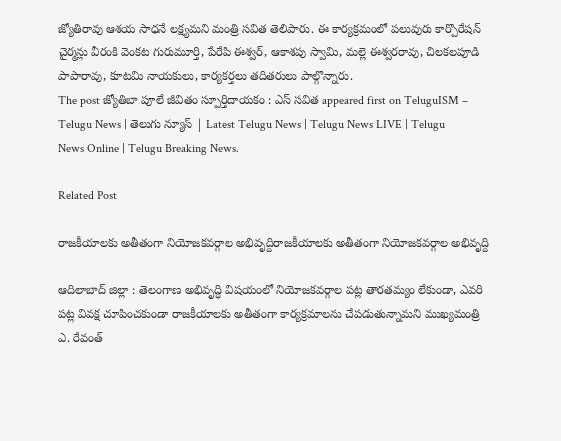జ్యోతిరావు ఆశయ సాధనే లక్ష్యమని మంత్రి సవిత తెలిపారు. ఈ కార్యక్రమంలో పలువురు కార్పొరేషన్ చైర్మన్లు వీరంకి వెంకట గురుమూర్తి, పేరేపి ఈశ్వర్, ఆకాశపు స్వామి, మల్లె ఈశ్వరరావు, చిలకలపూడి పాపారావు, కూటమి నాయకులు, కార్యకర్తలు తదితరులు పాల్గొన్నారు.
The post జ్యోతిబా పూలే జీవితం స్పూర్తిదాయ‌కం : ఎస్ స‌విత‌ appeared first on TeluguISM – Telugu News | తెలుగు న్యూస్ | Latest Telugu News | Telugu News LIVE | Telugu News Online | Telugu Breaking News.

Related Post

రాజ‌కీయాల‌కు అతీతంగా నియోజ‌క‌వ‌ర్గాల అభివృద్దిరాజ‌కీయాల‌కు అతీతంగా నియోజ‌క‌వ‌ర్గాల అభివృద్ది

ఆదిలాబాద్ జిల్లా : తెలంగాణ అభివృద్ధి విషయంలో నియోజకవర్గాల పట్ల తారతమ్యం లేకుండా, ఎవరి పట్ల వివక్ష చూపించకుండా రాజకీయాలకు అతీతంగా కార్యక్రమాలను చేపడుతున్నామని ముఖ్యమంత్రి ఎ. రేవంత్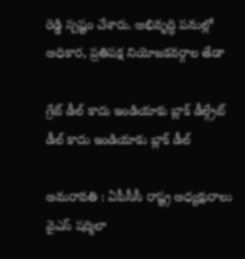రెడ్డి స్పష్టం చేశారు. అభివృద్ధి పనుల్లో అధికార, ప్రతిపక్ష నియోజకవర్గాల తేడా

గ్రేట్ డీల్ కాదు ఇండియాకు బ్లాక్ డీల్గ్రేట్ డీల్ కాదు ఇండియాకు బ్లాక్ డీల్

అమ‌రావ‌తి : ఏపీసీసీ రాష్ట్ర అధ్య‌క్షురాలు వైఎస్ ష‌ర్మిలా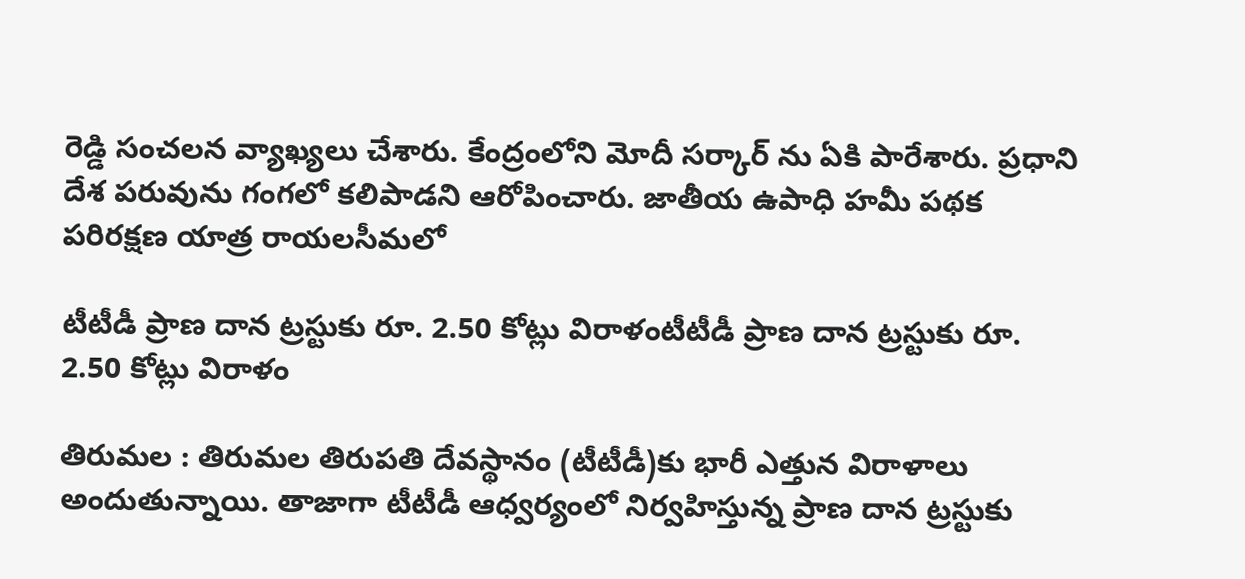రెడ్డి సంచ‌ల‌న వ్యాఖ్య‌లు చేశారు. కేంద్రంలోని మోదీ స‌ర్కార్ ను ఏకి పారేశారు. ప్ర‌ధాని దేశ ప‌రువును గంగ‌లో క‌లిపాడని ఆరోపించారు. జాతీయ ఉపాధి హ‌మీ ప‌థ‌క ప‌రిరక్ష‌ణ యాత్ర రాయ‌ల‌సీమ‌లో

టీటీడీ ప్రాణ దాన ట్ర‌స్టుకు రూ. 2.50 కోట్లు విరాళంటీటీడీ ప్రాణ దాన ట్ర‌స్టుకు రూ. 2.50 కోట్లు విరాళం

తిరుమ‌ల : తిరుమ‌ల తిరుప‌తి దేవ‌స్థానం (టీటీడీ)కు భారీ ఎత్తున విరాళాలు అందుతున్నాయి. తాజాగా టీటీడీ ఆధ్వ‌ర్యంలో నిర్వ‌హిస్తున్న ప్రాణ దాన ట్ర‌స్టుకు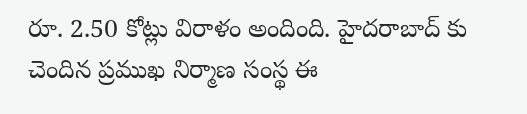రూ. 2.50 కోట్లు విరాళం అందింది. హైద‌రాబాద్ కు చెందిన ప్ర‌ముఖ నిర్మాణ సంస్థ ఈ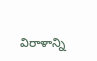విరాళాన్ని